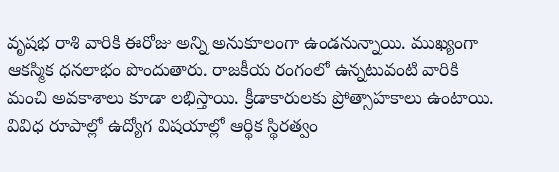వృషభ రాశి వారికి ఈరోజు అన్ని అనుకూలంగా ఉండనున్నాయి. ముఖ్యంగా ఆకస్మిక ధనలాభం పొందుతారు. రాజకీయ రంగంలో ఉన్నటువంటి వారికి మంచి అవకాశాలు కూడా లభిస్తాయి. క్రీడాకారులకు ప్రోత్సాహకాలు ఉంటాయి. వివిధ రూపాల్లో ఉద్యోగ విషయాల్లో ఆర్థిక స్థిరత్వం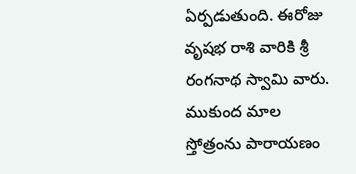ఏర్పడుతుంది. ఈరోజు వృషభ రాశి వారికి శ్రీ రంగనాథ స్వామి వారు. ముకుంద మాల స్తోత్రంను పారాయణం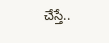చేస్తే..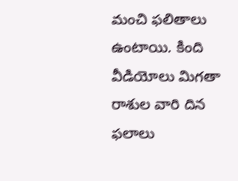మంచి ఫలితాలు ఉంటాయి. కింది వీడియోలు మిగతా రాశుల వారి దిన ఫలాలు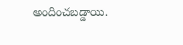అందించబడ్డాయి.